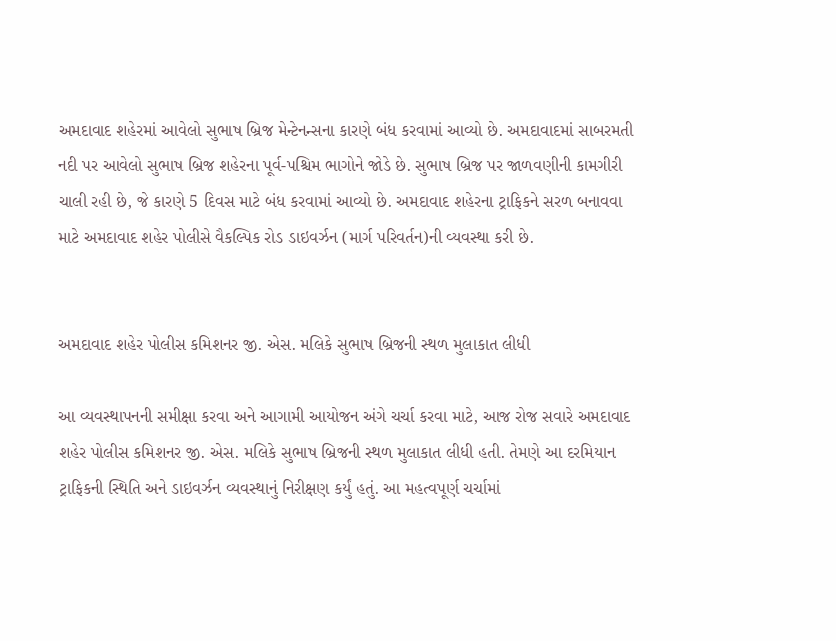અમદાવાદ શહેરમાં આવેલો સુભાષ બ્રિજ મેન્ટેનન્સના કારણે બંધ કરવામાં આવ્યો છે. અમદાવાદમાં સાબરમતી નદી પર આવેલો સુભાષ બ્રિજ શહેરના પૂર્વ-પશ્ચિમ ભાગોને જોડે છે. સુભાષ બ્રિજ પર જાળવણીની કામગીરી ચાલી રહી છે, જે કારણે 5 દિવસ માટે બંધ કરવામાં આવ્યો છે. અમદાવાદ શહેરના ટ્રાફિકને સરળ બનાવવા માટે અમદાવાદ શહેર પોલીસે વૈકલ્પિક રોડ ડાઇવર્ઝન (માર્ગ પરિવર્તન)ની વ્યવસ્થા કરી છે.


અમદાવાદ શહેર પોલીસ કમિશનર જી. એસ. મલિકે સુભાષ બ્રિજની સ્થળ મુલાકાત લીધી

આ વ્યવસ્થાપનની સમીક્ષા કરવા અને આગામી આયોજન અંગે ચર્ચા કરવા માટે, આજ રોજ સવારે અમદાવાદ શહેર પોલીસ કમિશનર જી. એસ. મલિકે સુભાષ બ્રિજની સ્થળ મુલાકાત લીધી હતી. તેમણે આ દરમિયાન ટ્રાફિકની સ્થિતિ અને ડાઇવર્ઝન વ્યવસ્થાનું નિરીક્ષણ કર્યું હતું. આ મહત્વપૂર્ણ ચર્ચામાં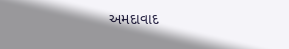અમદાવાદ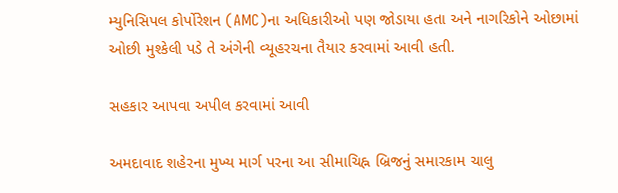મ્યુનિસિપલ કોર્પોરેશન (AMC)ના અધિકારીઓ પણ જોડાયા હતા અને નાગરિકોને ઓછામાં ઓછી મુશ્કેલી પડે તે અંગેની વ્યૂહરચના તૈયાર કરવામાં આવી હતી.

સહકાર આપવા અપીલ કરવામાં આવી

અમદાવાદ શહેરના મુખ્ય માર્ગ પરના આ સીમાચિહ્ન બ્રિજનું સમારકામ ચાલુ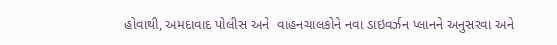હોવાથી, અમદાવાદ પોલીસ અને  વાહનચાલકોને નવા ડાઇવર્ઝન પ્લાનને અનુસરવા અને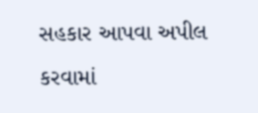સહકાર આપવા અપીલ કરવામાં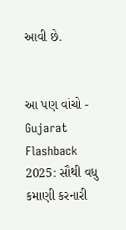આવી છે.


આ પણ વાંચો - Gujarat Flashback 2025: સૌથી વધુ કમાણી કરનારી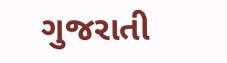ગુજરાતી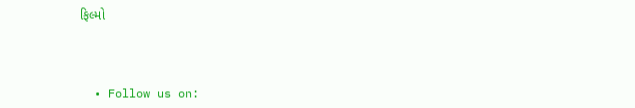ફિલ્મો



  • Follow us on: